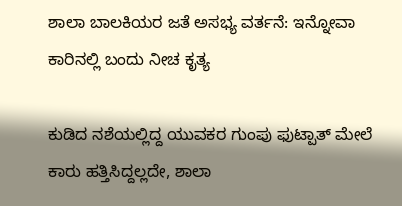ಶಾಲಾ ಬಾಲಕಿಯರ ಜತೆ ಅಸಭ್ಯ ವರ್ತನೆ: ಇನ್ನೋವಾ ಕಾರಿನಲ್ಲಿ ಬಂದು ನೀಚ ಕೃತ್ಯ

ಕುಡಿದ ನಶೆಯಲ್ಲಿದ್ದ ಯುವಕರ ಗುಂಪು ಫುಟ್ಪಾತ್ ಮೇಲೆ ಕಾರು ಹತ್ತಿಸಿದ್ದಲ್ಲದೇ, ಶಾಲಾ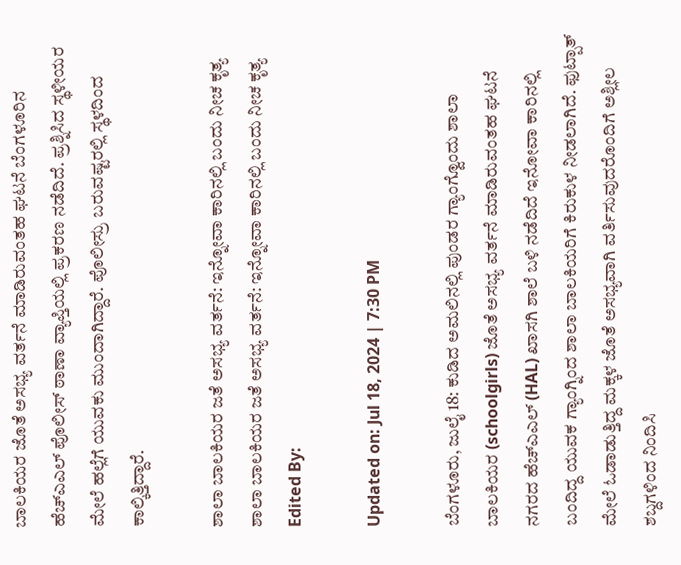ಬಾಲಕಿಯರ ಜೊತೆ ಅಸಭ್ಯ ವರ್ತನೆ ಮಾಡಿರುವಂತಹ ಘಟನೆ ಬೆಂಗಳೂರಿನ ಹೆಚ್ಎಎಲ್ ಪೊಲೀಸ್ ಠಾಣಾ ವ್ಯಾಪ್ತಿಯಲ್ಲಿ ಪ್ರಕರಣ ನಡೆದಿದೆ. ಪ್ರಶ್ನಿಸಿದ ಸ್ಥಳೀಯರ ಮೇಲೆ ಹಲ್ಲೆಗೆ ಯುವಕು ಮುಂದಾಗಿದ್ದಾರೆ. ಪೊಲೀಸ್ರು ಬರುವಷ್ಟರಲ್ಲಿ ಸ್ಥಳದಿಂದ ಕಾಲ್ಕಿತ್ತಿದ್ದಾರೆ.

ಶಾಲಾ ಬಾಲಕಿಯರ ಜತೆ ಅಸಭ್ಯ ವರ್ತನೆ: ಇನ್ನೋವಾ ಕಾರಿನಲ್ಲಿ ಬಂದು ನೀಚ ಕೃತ್ಯ
ಶಾಲಾ ಬಾಲಕಿಯರ ಜತೆ ಅಸಭ್ಯ ವರ್ತನೆ: ಇನ್ನೋವಾ ಕಾರಿನಲ್ಲಿ ಬಂದು ನೀಚ ಕೃತ್ಯ
Edited By:

Updated on: Jul 18, 2024 | 7:30 PM

ಬೆಂಗಳೂರು, ಜುಲೈ 18: ಕುಡಿದ ಅಮಲಿನಲ್ಲಿ ಪುಂಡರ ಗ್ಯಾಂಗ್ವೊಂದು ಶಾಲಾ ಬಾಲಕಿಯರ (schoolgirls) ಜೊತೆ ಅಸಭ್ಯ ವರ್ತನೆ ಮಾಡಿರುವಂತಹ ಘಟನೆ ನಗರದ ಹೆಚ್ಎಎಲ್ (HAL) ಖಾಸಗಿ ಶಾಲೆ ಬಳಿ ನಡೆದಿದೆ ಇನೋವಾ ಕಾರಿನಲ್ಲಿ ಬಂದಿದ್ದ ಯುವಕ ಗ್ಯಾಂಗ್ನಿಂದ ಶಾಲಾ ಬಾಲಕಿಯರಿಗೆ ಕಿರುಕುಳ ನೀಡಲಾಗಿದೆ. ಫುಟ್ಪಾತ್ ಮೇಲೆ ಓಡಾಡುತ್ತಿದ್ದ ಮಕ್ಕಳ ಜೊತೆ ಅಸಭ್ಯವಾಗಿ ವರ್ತಿಸುವುದರೊಂದಿಗೆ ಅಶ್ಲೀಲ ಶಬ್ದಗಳಿಂದ ನಿಂದಿಸಿ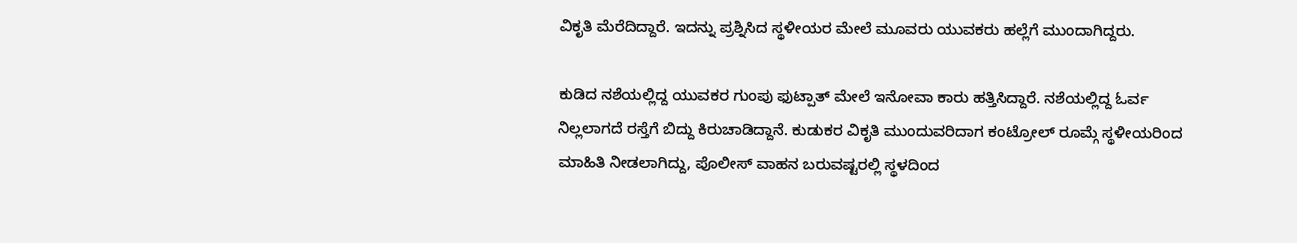ವಿಕೃತಿ ಮೆರೆದಿದ್ದಾರೆ. ಇದನ್ನು ಪ್ರಶ್ನಿಸಿದ ಸ್ಥಳೀಯರ ಮೇಲೆ ಮೂವರು ಯುವಕರು ಹಲ್ಲೆಗೆ ಮುಂದಾಗಿದ್ದರು.

ಕುಡಿದ ನಶೆಯಲ್ಲಿದ್ದ ಯುವಕರ ಗುಂಪು ಫುಟ್ಪಾತ್ ಮೇಲೆ ಇನೋವಾ ಕಾರು ಹತ್ತಿಸಿದ್ದಾರೆ. ನಶೆಯಲ್ಲಿದ್ದ ಓರ್ವ ನಿಲ್ಲಲಾಗದೆ ರಸ್ತೆಗೆ ಬಿದ್ದು ಕಿರುಚಾಡಿದ್ದಾನೆ. ಕುಡುಕರ ವಿಕೃತಿ ಮುಂದುವರಿದಾಗ ಕಂಟ್ರೋಲ್ ರೂಮ್ಗೆ ಸ್ಥಳೀಯರಿಂದ ಮಾಹಿತಿ ನೀಡಲಾಗಿದ್ದು, ಪೊಲೀಸ್ ವಾಹನ ಬರುವಷ್ಟರಲ್ಲಿ ಸ್ಥಳದಿಂದ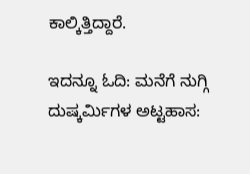ಕಾಲ್ಕಿತ್ತಿದ್ದಾರೆ.

ಇದನ್ನೂ ಓದಿ: ಮನೆಗೆ ನುಗ್ಗಿ‌ ದುಷ್ಕರ್ಮಿಗಳ ಅಟ್ಟಹಾಸ: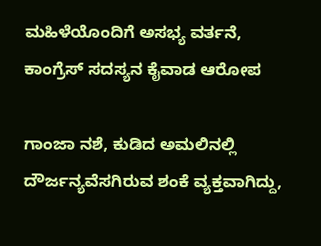ಮಹಿಳೆಯೊಂದಿಗೆ ಅಸಭ್ಯ ವರ್ತನೆ, ಕಾಂಗ್ರೆಸ್ ಸದಸ್ಯನ ಕೈವಾಡ ಆರೋಪ

ಗಾಂಜಾ ನಶೆ, ಕುಡಿದ ಅಮಲಿನಲ್ಲಿ ದೌರ್ಜನ್ಯವೆಸಗಿರುವ ಶಂಕೆ ವ್ಯಕ್ತವಾಗಿದ್ದು,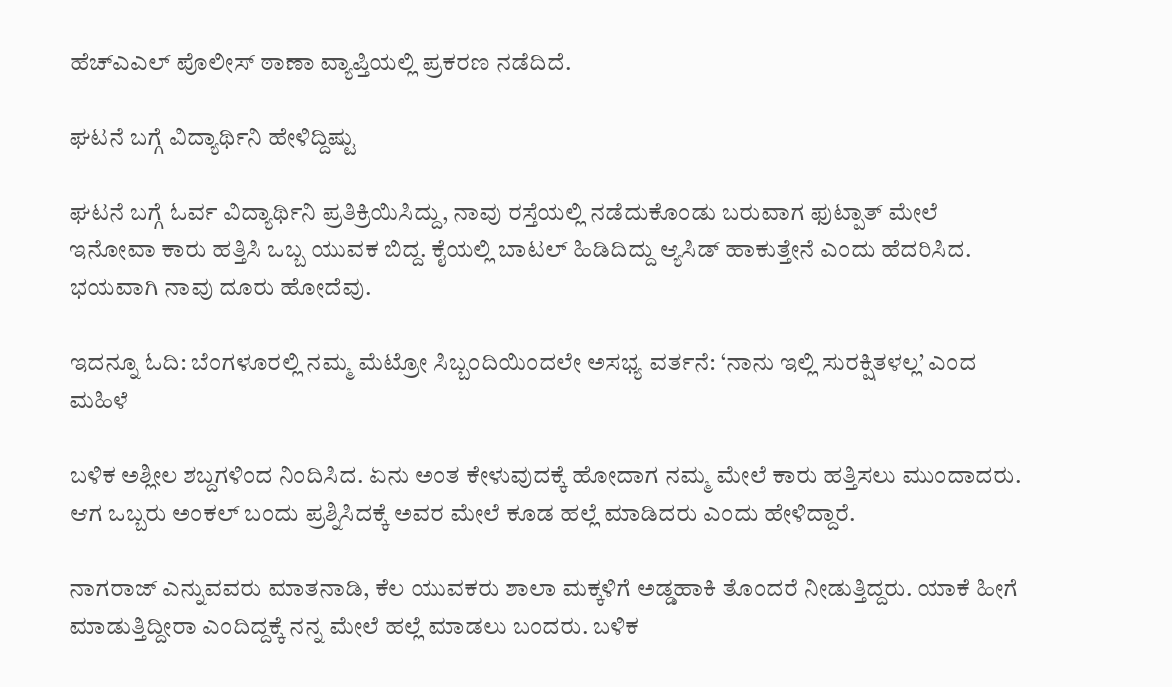ಹೆಚ್ಎಎಲ್ ಪೊಲೀಸ್ ಠಾಣಾ ವ್ಯಾಪ್ತಿಯಲ್ಲಿ ಪ್ರಕರಣ ನಡೆದಿದೆ.

ಘಟನೆ ಬಗ್ಗೆ ವಿದ್ಯಾರ್ಥಿನಿ ಹೇಳಿದ್ದಿಷ್ಟು

ಘಟನೆ ಬಗ್ಗೆ ಓರ್ವ ವಿದ್ಯಾರ್ಥಿನಿ ಪ್ರತಿಕ್ರಿಯಿಸಿದ್ದು, ನಾವು ರಸ್ತೆಯಲ್ಲಿ ನಡೆದುಕೊಂಡು ಬರುವಾಗ ಫುಟ್ಪಾತ್ ಮೇಲೆ ಇನೋವಾ ಕಾರು ಹತ್ತಿಸಿ ಒಬ್ಬ ಯುವಕ ಬಿದ್ದ. ಕೈಯಲ್ಲಿ ಬಾಟಲ್ ಹಿಡಿದಿದ್ದು ಆ್ಯಸಿಡ್ ಹಾಕುತ್ತೇನೆ ಎಂದು ಹೆದರಿಸಿದ. ಭಯವಾಗಿ ನಾವು ದೂರು ಹೋದೆವು.

ಇದನ್ನೂ ಓದಿ: ಬೆಂಗಳೂರಲ್ಲಿ ನಮ್ಮ ಮೆಟ್ರೋ ಸಿಬ್ಬಂದಿಯಿಂದಲೇ ಅಸಭ್ಯ ವರ್ತನೆ: ‘ನಾನು ಇಲ್ಲಿ ಸುರಕ್ಷಿತಳಲ್ಲ’ ಎಂದ ಮಹಿಳೆ

ಬಳಿಕ ಅಶ್ಲೀಲ ಶಬ್ದಗಳಿಂದ ನಿಂದಿಸಿದ. ಏನು ಅಂತ ಕೇಳುವುದಕ್ಕೆ ಹೋದಾಗ ನಮ್ಮ ಮೇಲೆ ಕಾರು ಹತ್ತಿಸಲು ಮುಂದಾದರು. ಆಗ ಒಬ್ಬರು ಅಂಕಲ್ ಬಂದು ಪ್ರಶ್ನಿಸಿದಕ್ಕೆ ಅವರ ಮೇಲೆ ಕೂಡ ಹಲ್ಲೆ ಮಾಡಿದರು ಎಂದು ಹೇಳಿದ್ದಾರೆ.

ನಾಗರಾಜ್ ಎನ್ನುವವರು ಮಾತನಾಡಿ, ಕೆಲ ಯುವಕರು ಶಾಲಾ ಮಕ್ಕಳಿಗೆ ಅಡ್ಡಹಾಕಿ ತೊಂದರೆ ನೀಡುತ್ತಿದ್ದರು. ಯಾಕೆ ಹೀಗೆ ಮಾಡುತ್ತಿದ್ದೀರಾ ಎಂದಿದ್ದಕ್ಕೆ ನನ್ನ ಮೇಲೆ ಹಲ್ಲೆ ಮಾಡಲು ಬಂದರು. ಬಳಿಕ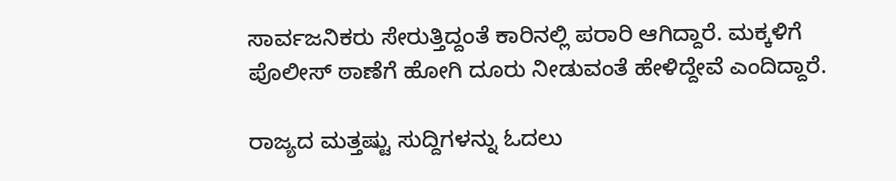ಸಾರ್ವಜನಿಕರು ಸೇರುತ್ತಿದ್ದಂತೆ ಕಾರಿನಲ್ಲಿ ಪರಾರಿ ಆಗಿದ್ದಾರೆ. ಮಕ್ಕಳಿಗೆ ಪೊಲೀಸ್ ಠಾಣೆಗೆ ಹೋಗಿ ದೂರು ನೀಡುವಂತೆ ಹೇಳಿದ್ದೇವೆ ಎಂದಿದ್ದಾರೆ.

ರಾಜ್ಯದ ಮತ್ತಷ್ಟು ಸುದ್ದಿಗಳನ್ನು ಓದಲು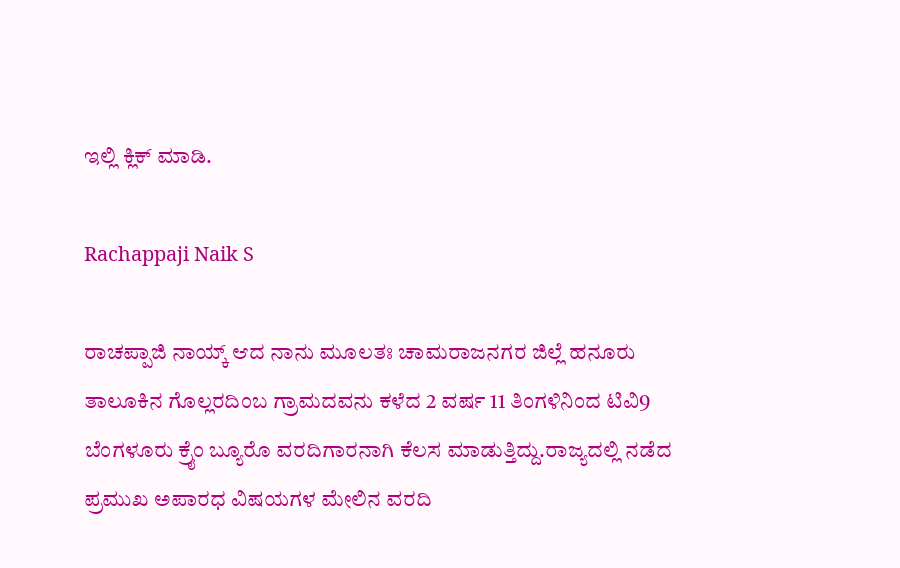ಇಲ್ಲಿ ಕ್ಲಿಕ್ ಮಾಡಿ.

Rachappaji Naik S

ರಾಚಪ್ಪಾಜಿ ನಾಯ್ಕ್ ಆದ ನಾನು ಮೂಲತಃ ಚಾಮರಾಜನಗರ ಜಿಲ್ಲೆ ಹನೂರು ತಾಲೂಕಿನ ಗೊಲ್ಲರದಿಂಬ ಗ್ರಾಮದವನು ಕಳೆದ 2 ವರ್ಷ 11 ತಿಂಗಳಿನಿಂದ ಟಿವಿ9 ಬೆಂಗಳೂರು ಕ್ರೈಂ ಬ್ಯೂರೊ ವರದಿಗಾರನಾಗಿ ಕೆಲಸ ಮಾಡುತ್ತಿದ್ದು.ರಾಜ್ಯದಲ್ಲಿ ನಡೆದ ಪ್ರಮುಖ ಅಪಾರಧ ವಿಷಯಗಳ ಮೇಲಿನ ವರದಿ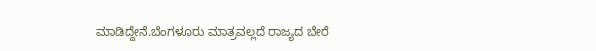ಮಾಡಿದ್ದೇನೆ.ಬೆಂಗಳೂರು ಮಾತ್ರವಲ್ಲದೆ ರಾಜ್ಯದ ಬೇರೆ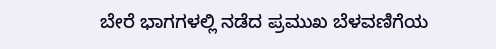ಬೇರೆ ಭಾಗಗಳಲ್ಲಿ ನಡೆದ ಪ್ರಮುಖ ಬೆಳವಣಿಗೆಯ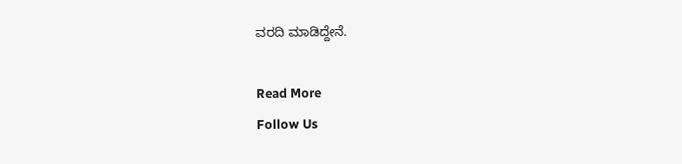ವರದಿ ಮಾಡಿದ್ದೇನೆ.

Read More
Follow Us